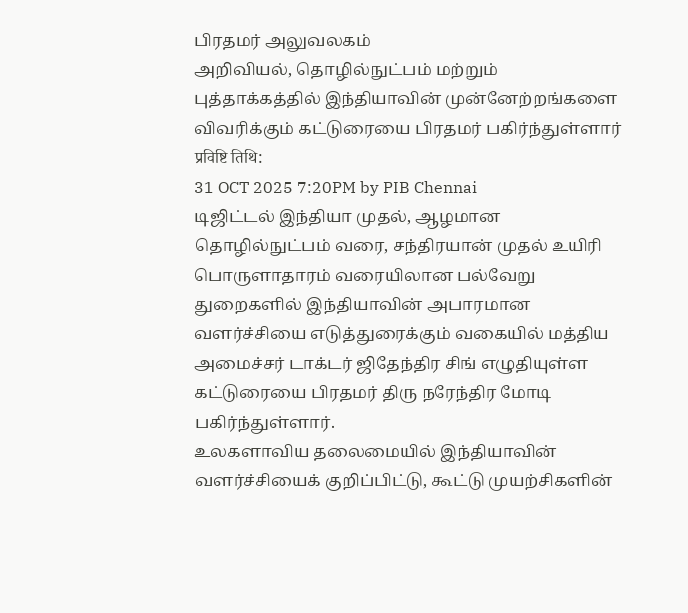பிரதமர் அலுவலகம்
அறிவியல், தொழில்நுட்பம் மற்றும் புத்தாக்கத்தில் இந்தியாவின் முன்னேற்றங்களை விவரிக்கும் கட்டுரையை பிரதமர் பகிர்ந்துள்ளார்
प्रविष्टि तिथि:
31 OCT 2025 7:20PM by PIB Chennai
டிஜிட்டல் இந்தியா முதல், ஆழமான தொழில்நுட்பம் வரை, சந்திரயான் முதல் உயிரி பொருளாதாரம் வரையிலான பல்வேறு துறைகளில் இந்தியாவின் அபாரமான வளர்ச்சியை எடுத்துரைக்கும் வகையில் மத்திய அமைச்சர் டாக்டர் ஜிதேந்திர சிங் எழுதியுள்ள கட்டுரையை பிரதமர் திரு நரேந்திர மோடி பகிர்ந்துள்ளார்.
உலகளாவிய தலைமையில் இந்தியாவின் வளர்ச்சியைக் குறிப்பிட்டு, கூட்டு முயற்சிகளின்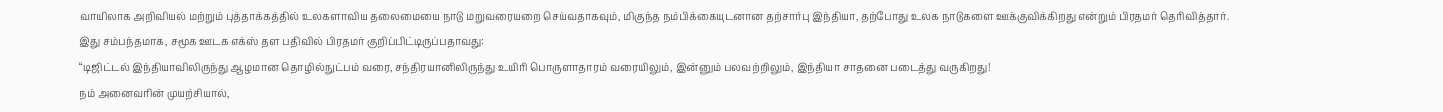வாயிலாக அறிவியல் மற்றும் புத்தாக்கத்தில் உலகளாவிய தலைமையை நாடு மறுவரையறை செய்வதாகவும், மிகுந்த நம்பிக்கையுடனான தற்சார்பு இந்தியா, தற்போது உலக நாடுகளை ஊக்குவிக்கிறது என்றும் பிரதமர் தெரிவித்தார்.
இது சம்பந்தமாக, சமூக ஊடக எக்ஸ் தள பதிவில் பிரதமர் குறிப்பிட்டிருப்பதாவது:
“டிஜிட்டல் இந்தியாவிலிருந்து ஆழமான தொழில்நுட்பம் வரை, சந்திரயானிலிருந்து உயிரி பொருளாதாரம் வரையிலும், இன்னும் பலவற்றிலும், இந்தியா சாதனை படைத்து வருகிறது!
நம் அனைவரின் முயற்சியால்,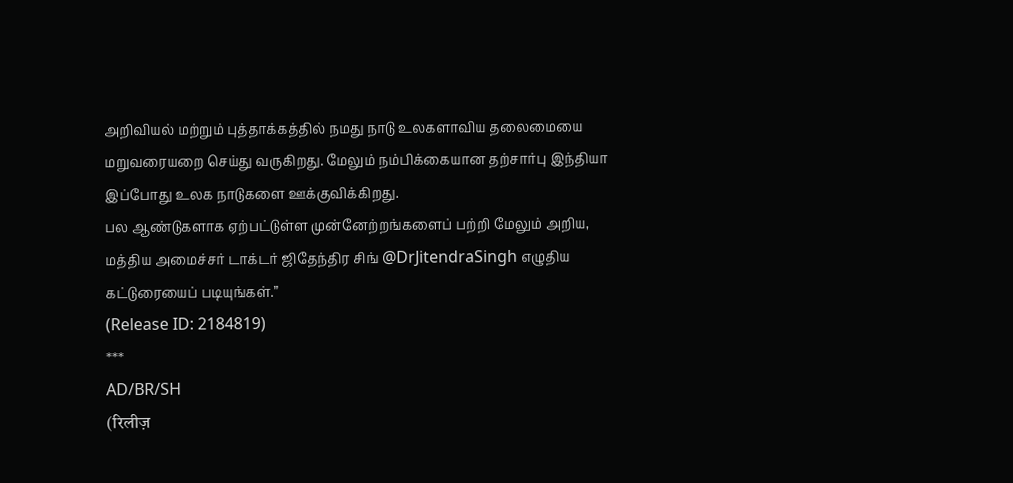அறிவியல் மற்றும் புத்தாக்கத்தில் நமது நாடு உலகளாவிய தலைமையை மறுவரையறை செய்து வருகிறது. மேலும் நம்பிக்கையான தற்சார்பு இந்தியா இப்போது உலக நாடுகளை ஊக்குவிக்கிறது.
பல ஆண்டுகளாக ஏற்பட்டுள்ள முன்னேற்றங்களைப் பற்றி மேலும் அறிய, மத்திய அமைச்சர் டாக்டர் ஜிதேந்திர சிங் @DrJitendraSingh எழுதிய கட்டுரையைப் படியுங்கள்.”
(Release ID: 2184819)
***
AD/BR/SH
(रिलीज़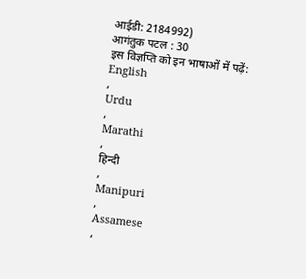आईडी: 2184992)
आगंतुक पटल : 30
इस विज्ञप्ति को इन भाषाओं में पढ़ें:
English
,
Urdu
,
Marathi
,
हिन्दी
,
Manipuri
,
Assamese
,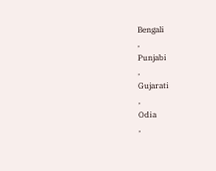Bengali
,
Punjabi
,
Gujarati
,
Odia
,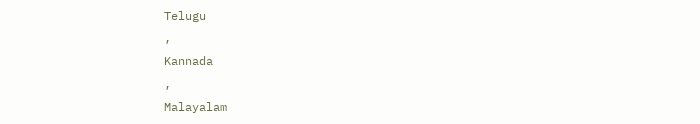Telugu
,
Kannada
,
Malayalam